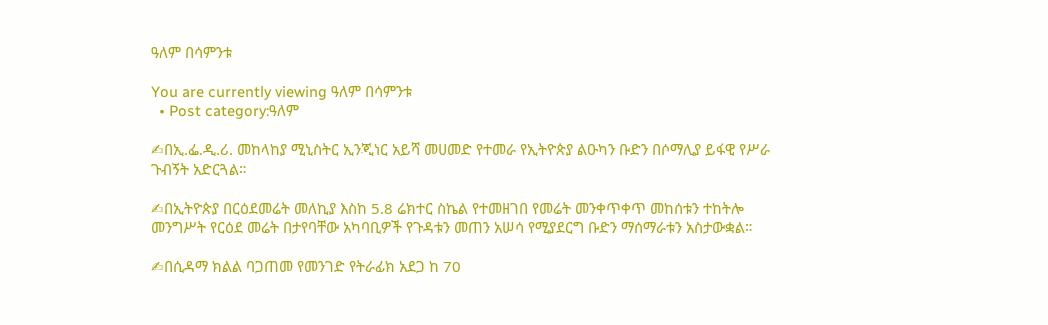ዓለም በሳምንቱ

You are currently viewing ዓለም በሳምንቱ
  • Post category:ዓለም

✍በኢ.ፌ.ዲ.ሪ. መከላከያ ሚኒስትር ኢንጂነር አይሻ መሀመድ የተመራ የኢትዮጵያ ልዑካን ቡድን በሶማሊያ ይፋዊ የሥራ ጉብኝት አድርጓል።

✍በኢትዮጵያ በርዕደመሬት መለኪያ እስከ 5.8 ሬክተር ስኬል የተመዘገበ የመሬት መንቀጥቀጥ መከሰቱን ተከትሎ መንግሥት የርዕደ መሬት በታየባቸው አካባቢዎች የጉዳቱን መጠን አሠሳ የሚያደርግ ቡድን ማሰማራቱን አስታውቋል።

✍በሲዳማ ክልል ባጋጠመ የመንገድ የትራፊክ አደጋ ከ 70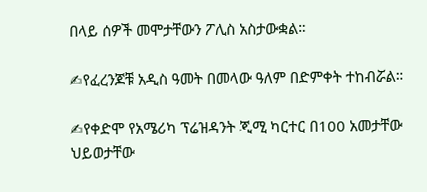በላይ ሰዎች መሞታቸውን ፖሊስ አስታውቋል።

✍የፈረንጆቹ አዲስ ዓመት በመላው ዓለም በድምቀት ተከብሯል።

✍የቀድሞ የአሜሪካ ፕሬዝዳንት ጂሚ ካርተር በ100 አመታቸው ህይወታቸው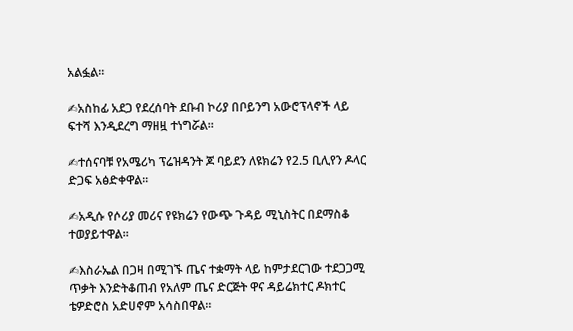አልፏል።

✍አስከፊ አደጋ የደረሰባት ደቡብ ኮሪያ በቦይንግ አውሮፕላኖች ላይ ፍተሻ እንዲደረግ ማዘዟ ተነግሯል።

✍ተሰናባቹ የአሜሪካ ፕሬዝዳንት ጆ ባይደን ለዩክሬን የ2.5 ቢሊየን ዶላር ድጋፍ አፅድቀዋል፡፡

✍አዲሱ የሶሪያ መሪና የዩክሬን የውጭ ጉዳይ ሚኒስትር በደማስቆ ተወያይተዋል።

✍እስራኤል በጋዛ በሚገኙ ጤና ተቋማት ላይ ከምታደርገው ተደጋጋሚ ጥቃት እንድትቆጠብ የአለም ጤና ድርጅት ዋና ዳይሬክተር ዶክተር ቴዎድሮስ አድሀኖም አሳስበዋል።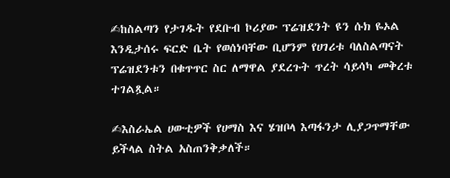✍ከስልጣን የታገዱት የደቡብ ኮሪያው ፕሬዝደንት ዩን ሱክ ዬኦል እንዲታሰሩ ፍርድ ቤት የወሰነባቸው ቢሆንም የሀገሪቱ ባለስልጣናት ፕሬዝደንቱን በቁጥጥር ስር ለማዋል ያደረጉት ጥረት ሳይሳካ መቅረቱ ተገልጿል።

✍እስራኤል ሀውቲዎች የሀማስ እና ሄዝቦላ እጣፋንታ ሊያጋጥማቸው ይችላል ስትል አስጠንቅቃለች።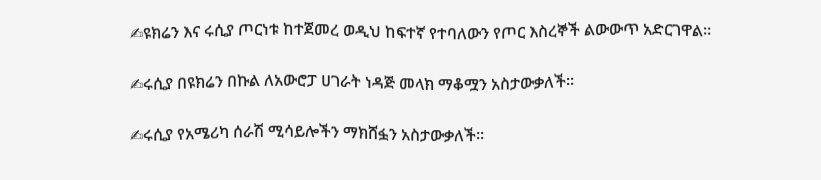✍ዩክሬን እና ሩሲያ ጦርነቱ ከተጀመረ ወዲህ ከፍተኛ የተባለውን የጦር እስረኞች ልውውጥ አድርገዋል።

✍ሩሲያ በዩክሬን በኩል ለአውሮፓ ሀገራት ነዳጅ መላክ ማቆሟን አስታውቃለች።

✍ሩሲያ የአሜሪካ ሰራሽ ሚሳይሎችን ማክሸፏን አስታውቃለች።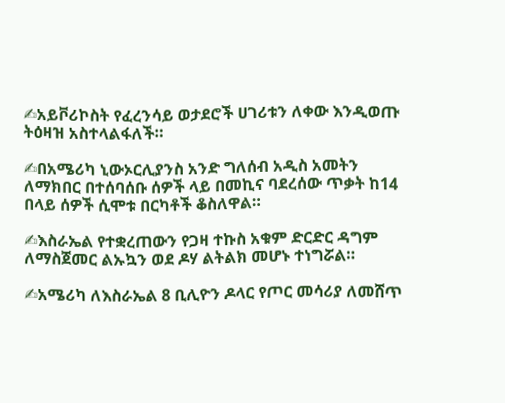✍አይቮሪኮስት የፈረንሳይ ወታደሮች ሀገሪቱን ለቀው እንዲወጡ ትዕዛዝ አስተላልፋለች።

✍በአሜሪካ ኒውኦርሊያንስ አንድ ግለሰብ አዲስ አመትን ለማክበር በተሰባሰቡ ሰዎች ላይ በመኪና ባደረሰው ጥቃት ከ14 በላይ ሰዎች ሲሞቱ በርካቶች ቆስለዋል።

✍እስራኤል የተቋረጠውን የጋዛ ተኩስ አቁም ድርድር ዳግም ለማስጀመር ልኡኳን ወደ ዶሃ ልትልክ መሆኑ ተነግሯል።

✍አሜሪካ ለእስራኤል 8 ቢሊዮን ዶላር የጦር መሳሪያ ለመሸጥ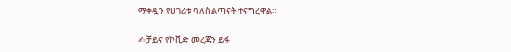ማቀዷን የሀገሪቱ ባለስልጣናት ተናግረዋል።

✍ቻይና የኮቪድ መረጃን ይፋ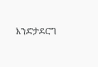እንድታደርግ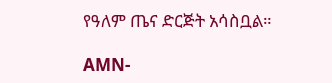የዓለም ጤና ድርጅት አሳስቧል።

AMN-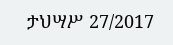ታህሣሥ 27/2017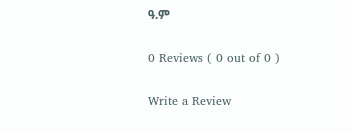ዓ.ም

0 Reviews ( 0 out of 0 )

Write a Review